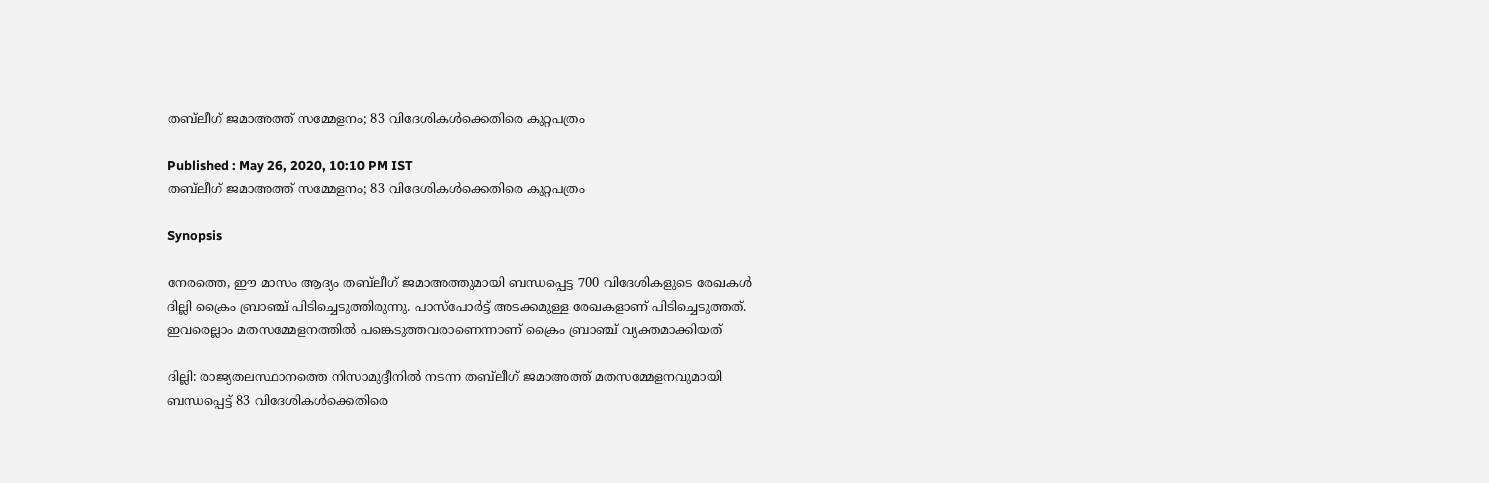തബ്‍‍ലീഗ് ജമാഅത്ത് സമ്മേളനം; 83 വിദേശികള്‍ക്കെതിരെ കുറ്റപത്രം

Published : May 26, 2020, 10:10 PM IST
തബ്‍‍ലീഗ് ജമാഅത്ത് സമ്മേളനം; 83 വിദേശികള്‍ക്കെതിരെ കുറ്റപത്രം

Synopsis

നേരത്തെ, ഈ മാസം ആദ്യം തബ്‍ലീഗ് ജമാഅത്തുമായി ബന്ധപ്പെട്ട 700 വിദേശികളുടെ രേഖകള്‍ ദില്ലി ക്രൈം ബ്രാഞ്ച് പിടിച്ചെടുത്തിരുന്നു. പാസ്പോര്‍ട്ട് അടക്കമുള്ള രേഖകളാണ് പിടിച്ചെടുത്തത്. ഇവരെല്ലാം മതസമ്മേളനത്തില്‍ പങ്കെടുത്തവരാണെന്നാണ് ക്രൈം ബ്രാഞ്ച് വ്യക്തമാക്കിയത്

ദില്ലി: രാജ്യതലസ്ഥാനത്തെ നിസാമുദ്ദീനില്‍ നടന്ന തബ്‍‍ലീഗ് ജമാഅത്ത് മതസമ്മേളനവുമായി ബന്ധപ്പെട്ട് 83 വിദേശികള്‍ക്കെതിരെ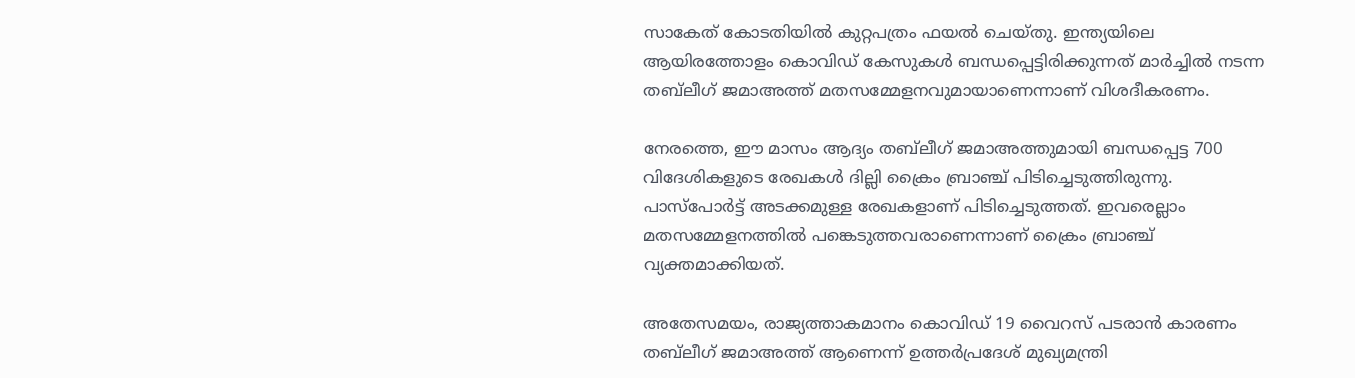സാകേത് കോടതിയില്‍ കുറ്റപത്രം ഫയല്‍ ചെയ്തു. ഇന്ത്യയിലെ ആയിരത്തോളം കൊവി‍ഡ് കേസുകള്‍ ബന്ധപ്പെട്ടിരിക്കുന്നത് മാര്‍ച്ചില്‍ നടന്ന തബ്‍ലീഗ് ജമാഅത്ത് മതസമ്മേളനവുമായാണെന്നാണ് വിശദീകരണം.

നേരത്തെ, ഈ മാസം ആദ്യം തബ്‍ലീഗ് ജമാഅത്തുമായി ബന്ധപ്പെട്ട 700 വിദേശികളുടെ രേഖകള്‍ ദില്ലി ക്രൈം ബ്രാഞ്ച് പിടിച്ചെടുത്തിരുന്നു. പാസ്പോര്‍ട്ട് അടക്കമുള്ള രേഖകളാണ് പിടിച്ചെടുത്തത്. ഇവരെല്ലാം മതസമ്മേളനത്തില്‍ പങ്കെടുത്തവരാണെന്നാണ് ക്രൈം ബ്രാഞ്ച് വ്യക്തമാക്കിയത്.

അതേസമയം, രാജ്യത്താകമാനം കൊവിഡ് 19 വൈറസ് പടരാന്‍ കാരണം തബ്‍ലീഗ് ജമാഅത്ത് ആണെന്ന് ഉത്തര്‍പ്രദേശ് മുഖ്യമന്ത്രി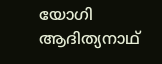യോഗി ആദിത്യനാഥ്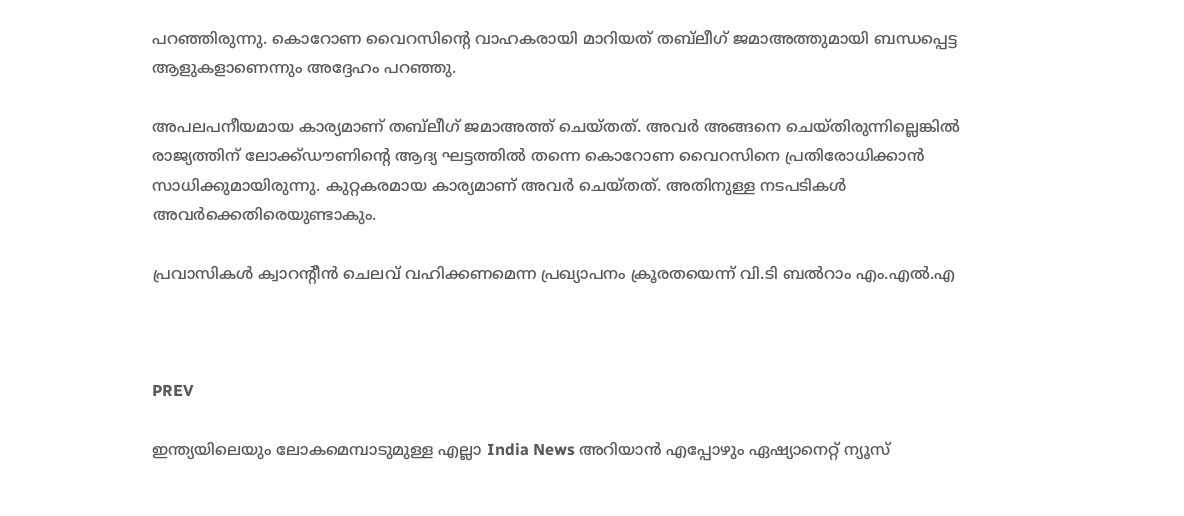പറഞ്ഞിരുന്നു. കൊറോണ വൈറസിന്‍റെ വാഹകരായി മാറിയത് തബ്‍ലീഗ് ജമാഅത്തുമായി ബന്ധപ്പെട്ട ആളുകളാണെന്നും അദ്ദേഹം പറഞ്ഞു.

അപലപനീയമായ കാര്യമാണ് തബ്‍ലീഗ് ജമാഅത്ത് ചെയ്തത്. അവര്‍ അങ്ങനെ ചെയ്തിരുന്നില്ലെങ്കില്‍ രാജ്യത്തിന് ലോക്ക്ഡൗണിന്‍റെ ആദ്യ ഘട്ടത്തില്‍ തന്നെ കൊറോണ വൈറസിനെ പ്രതിരോധിക്കാന്‍ സാധിക്കുമായിരുന്നു. കുറ്റകരമായ കാര്യമാണ് അവര്‍ ചെയ്തത്. അതിനുള്ള നടപടികള്‍ അവര്‍ക്കെതിരെയുണ്ടാകും.

പ്രവാസികള്‍ ക്വാറന്റീന്‍ ചെലവ് വഹിക്കണമെന്ന പ്രഖ്യാപനം ക്രൂരതയെന്ന് വി.ടി ബല്‍റാം എം.എല്‍.എ



PREV

ഇന്ത്യയിലെയും ലോകമെമ്പാടുമുള്ള എല്ലാ India News അറിയാൻ എപ്പോഴും ഏഷ്യാനെറ്റ് ന്യൂസ്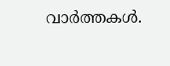വാർത്തകൾ.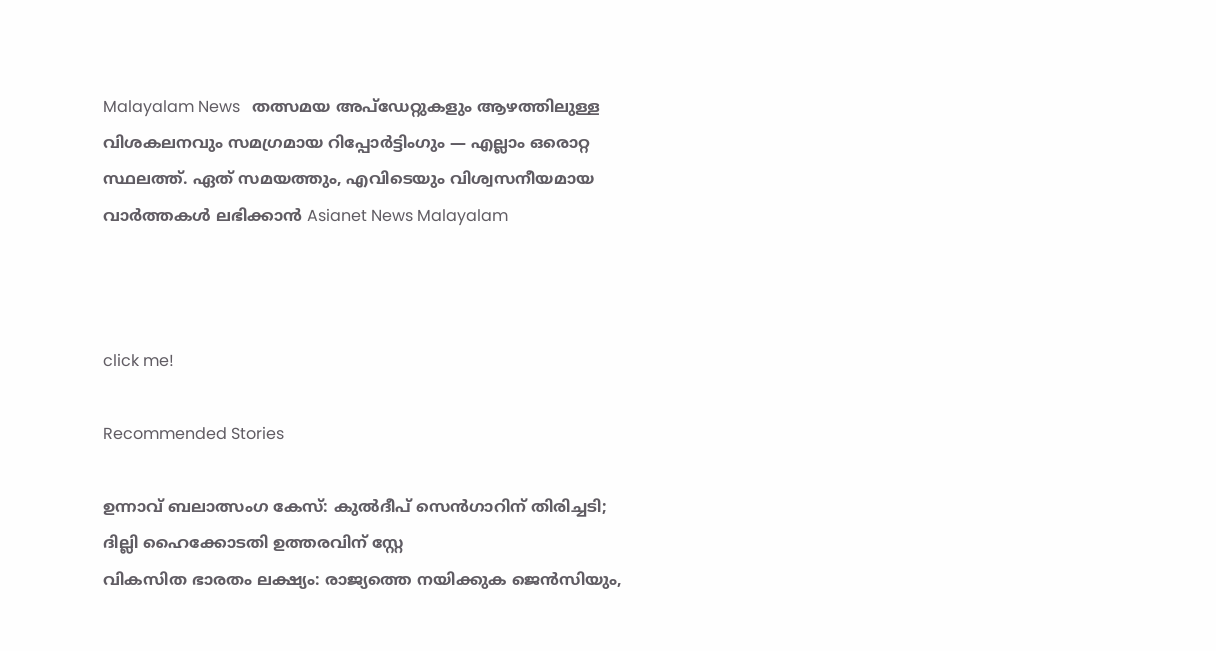Malayalam News   തത്സമയ അപ്‌ഡേറ്റുകളും ആഴത്തിലുള്ള വിശകലനവും സമഗ്രമായ റിപ്പോർട്ടിംഗും — എല്ലാം ഒരൊറ്റ സ്ഥലത്ത്. ഏത് സമയത്തും, എവിടെയും വിശ്വസനീയമായ വാർത്തകൾ ലഭിക്കാൻ Asianet News Malayalam



click me!

Recommended Stories

ഉന്നാവ് ബലാത്സംഗ കേസ്: കുൽദീപ് സെൻഗാറിന് തിരിച്ചടി; ദില്ലി ഹൈക്കോടതി ഉത്തരവിന് സ്റ്റേ
വികസിത ഭാരതം ലക്ഷ്യം: രാജ്യത്തെ നയിക്കുക ജെൻസിയും,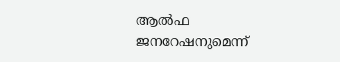ആൽഫ ജനറേഷനുമെന്ന്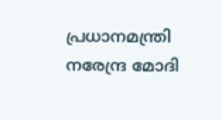പ്രധാനമന്ത്രി നരേന്ദ്ര മോദി